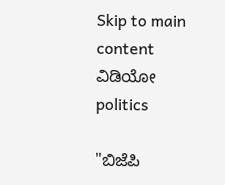Skip to main content
ವಿಡಿಯೋ
politics

"ಬಿಜೆಪಿ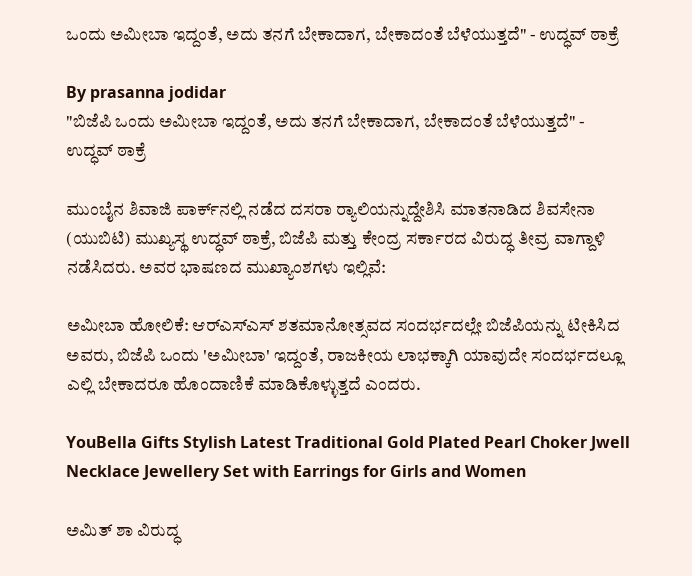ಒಂದು ಅಮೀಬಾ ಇದ್ದಂತೆ, ಅದು ತನಗೆ ಬೇಕಾದಾಗ, ಬೇಕಾದಂತೆ ಬೆಳೆಯುತ್ತದೆ" - ಉದ್ಧವ್ ಠಾಕ್ರೆ

By prasanna jodidar
"ಬಿಜೆಪಿ ಒಂದು ಅಮೀಬಾ ಇದ್ದಂತೆ, ಅದು ತನಗೆ ಬೇಕಾದಾಗ, ಬೇಕಾದಂತೆ ಬೆಳೆಯುತ್ತದೆ" - ಉದ್ಧವ್ ಠಾಕ್ರೆ

ಮುಂಬೈನ ಶಿವಾಜಿ ಪಾರ್ಕ್‌ನಲ್ಲಿ ನಡೆದ ದಸರಾ ರ‍್ಯಾಲಿಯನ್ನುದ್ದೇಶಿಸಿ ಮಾತನಾಡಿದ ಶಿವಸೇನಾ (ಯುಬಿಟಿ) ಮುಖ್ಯಸ್ಥ ಉದ್ಧವ್ ಠಾಕ್ರೆ, ಬಿಜೆಪಿ ಮತ್ತು ಕೇಂದ್ರ ಸರ್ಕಾರದ ವಿರುದ್ಧ ತೀವ್ರ ವಾಗ್ದಾಳಿ ನಡೆಸಿದರು. ಅವರ ಭಾಷಣದ ಮುಖ್ಯಾಂಶಗಳು ಇಲ್ಲಿವೆ:

ಅಮೀಬಾ ಹೋಲಿಕೆ: ಆರ್‌ಎಸ್‌ಎಸ್ ಶತಮಾನೋತ್ಸವದ ಸಂದರ್ಭದಲ್ಲೇ ಬಿಜೆಪಿಯನ್ನು ಟೀಕಿಸಿದ ಅವರು, ಬಿಜೆಪಿ ಒಂದು 'ಅಮೀಬಾ' ಇದ್ದಂತೆ, ರಾಜಕೀಯ ಲಾಭಕ್ಕಾಗಿ ಯಾವುದೇ ಸಂದರ್ಭದಲ್ಲೂ ಎಲ್ಲಿ ಬೇಕಾದರೂ ಹೊಂದಾಣಿಕೆ ಮಾಡಿಕೊಳ್ಳುತ್ತದೆ ಎಂದರು.

YouBella Gifts Stylish Latest Traditional Gold Plated Pearl Choker Jwell Necklace Jewellery Set with Earrings for Girls and Women

ಅಮಿತ್ ಶಾ ವಿರುದ್ಧ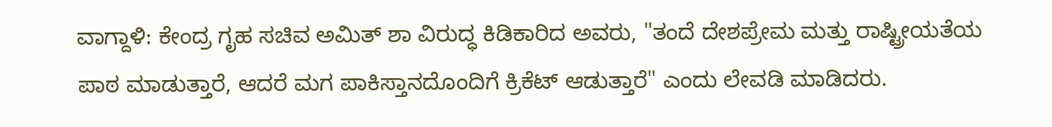ವಾಗ್ದಾಳಿ: ಕೇಂದ್ರ ಗೃಹ ಸಚಿವ ಅಮಿತ್ ಶಾ ವಿರುದ್ಧ ಕಿಡಿಕಾರಿದ ಅವರು, "ತಂದೆ ದೇಶಪ್ರೇಮ ಮತ್ತು ರಾಷ್ಟ್ರೀಯತೆಯ ಪಾಠ ಮಾಡುತ್ತಾರೆ, ಆದರೆ ಮಗ ಪಾಕಿಸ್ತಾನದೊಂದಿಗೆ ಕ್ರಿಕೆಟ್ ಆಡುತ್ತಾರೆ" ಎಂದು ಲೇವಡಿ ಮಾಡಿದರು.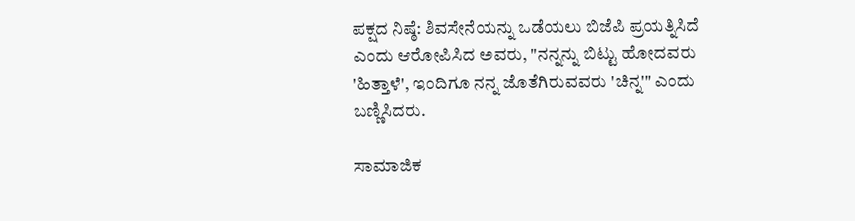ಪಕ್ಷದ ನಿಷ್ಠೆ: ಶಿವಸೇನೆಯನ್ನು ಒಡೆಯಲು ಬಿಜೆಪಿ ಪ್ರಯತ್ನಿಸಿದೆ ಎಂದು ಆರೋಪಿಸಿದ ಅವರು, "ನನ್ನನ್ನು ಬಿಟ್ಟು ಹೋದವರು 'ಹಿತ್ತಾಳೆ', ಇಂದಿಗೂ ನನ್ನ ಜೊತೆಗಿರುವವರು 'ಚಿನ್ನ'" ಎಂದು ಬಣ್ಣಿಸಿದರು.

ಸಾಮಾಜಿಕ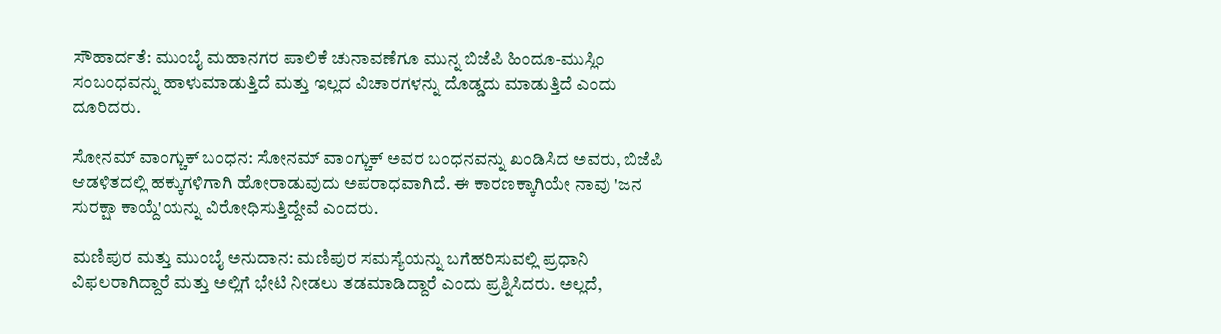ಸೌಹಾರ್ದತೆ: ಮುಂಬೈ ಮಹಾನಗರ ಪಾಲಿಕೆ ಚುನಾವಣೆಗೂ ಮುನ್ನ ಬಿಜೆಪಿ ಹಿಂದೂ-ಮುಸ್ಲಿಂ ಸಂಬಂಧವನ್ನು ಹಾಳುಮಾಡುತ್ತಿದೆ ಮತ್ತು ಇಲ್ಲದ ವಿಚಾರಗಳನ್ನು ದೊಡ್ಡದು ಮಾಡುತ್ತಿದೆ ಎಂದು ದೂರಿದರು.

ಸೋನಮ್ ವಾಂಗ್ಚುಕ್ ಬಂಧನ: ಸೋನಮ್ ವಾಂಗ್ಚುಕ್ ಅವರ ಬಂಧನವನ್ನು ಖಂಡಿಸಿದ ಅವರು, ಬಿಜೆಪಿ ಆಡಳಿತದಲ್ಲಿ ಹಕ್ಕುಗಳಿಗಾಗಿ ಹೋರಾಡುವುದು ಅಪರಾಧವಾಗಿದೆ. ಈ ಕಾರಣಕ್ಕಾಗಿಯೇ ನಾವು 'ಜನ ಸುರಕ್ಷಾ ಕಾಯ್ದೆ'ಯನ್ನು ವಿರೋಧಿಸುತ್ತಿದ್ದೇವೆ ಎಂದರು.

ಮಣಿಪುರ ಮತ್ತು ಮುಂಬೈ ಅನುದಾನ: ಮಣಿಪುರ ಸಮಸ್ಯೆಯನ್ನು ಬಗೆಹರಿಸುವಲ್ಲಿ ಪ್ರಧಾನಿ ವಿಫಲರಾಗಿದ್ದಾರೆ ಮತ್ತು ಅಲ್ಲಿಗೆ ಭೇಟಿ ನೀಡಲು ತಡಮಾಡಿದ್ದಾರೆ ಎಂದು ಪ್ರಶ್ನಿಸಿದರು. ಅಲ್ಲದೆ,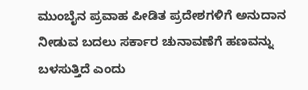ಮುಂಬೈನ ಪ್ರವಾಹ ಪೀಡಿತ ಪ್ರದೇಶಗಳಿಗೆ ಅನುದಾನ ನೀಡುವ ಬದಲು ಸರ್ಕಾರ ಚುನಾವಣೆಗೆ ಹಣವನ್ನು ಬಳಸುತ್ತಿದೆ ಎಂದು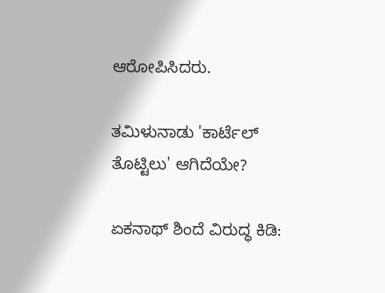ಆರೋಪಿಸಿದರು.

ತಮಿಳುನಾಡು 'ಕಾರ್ಟೆಲ್ ತೊಟ್ಟಿಲು' ಆಗಿದೆಯೇ?

ಏಕನಾಥ್ ಶಿಂದೆ ವಿರುದ್ಧ ಕಿಡಿ: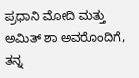ಪ್ರಧಾನಿ ಮೋದಿ ಮತ್ತು ಅಮಿತ್ ಶಾ ಅವರೊಂದಿಗೆ, ತನ್ನ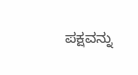ಪಕ್ಷವನ್ನು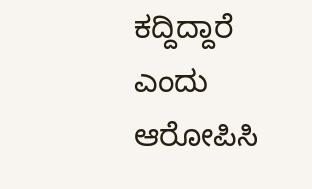ಕದ್ದಿದ್ದಾರೆ ಎಂದು ಆರೋಪಿಸಿ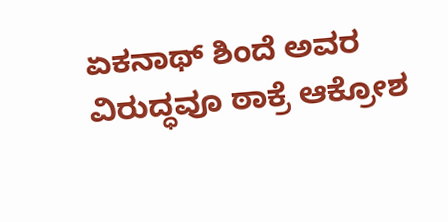ಏಕನಾಥ್ ಶಿಂದೆ ಅವರ ವಿರುದ್ಧವೂ ಠಾಕ್ರೆ ಆಕ್ರೋಶ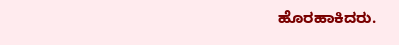ಹೊರಹಾಕಿದರು.